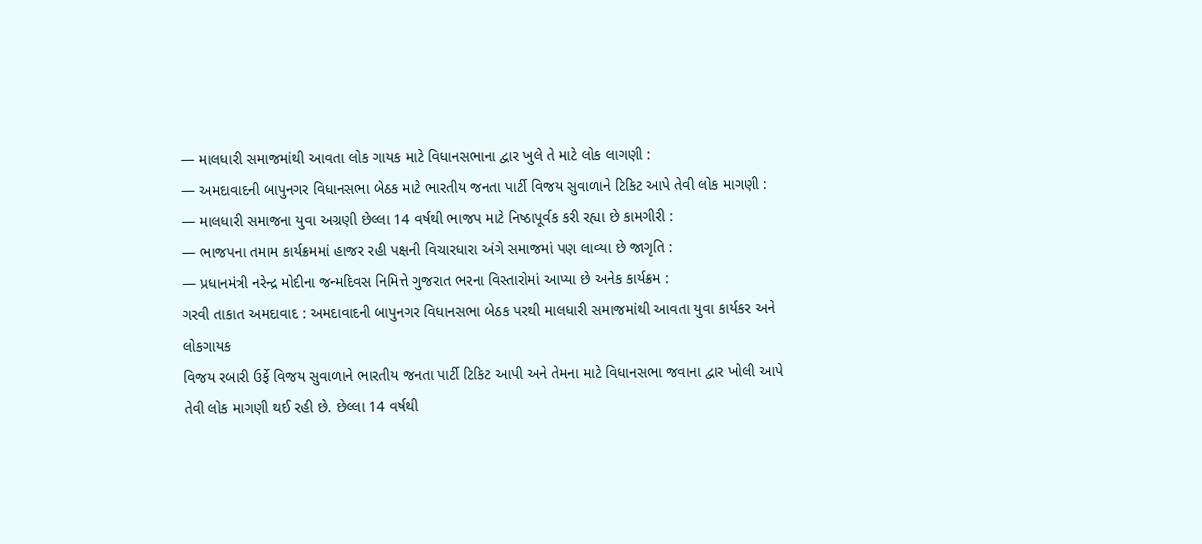— માલધારી સમાજમાંથી આવતા લોક ગાયક માટે વિધાનસભાના દ્વાર ખુલે તે માટે લોક લાગણી :
— અમદાવાદની બાપુનગર વિધાનસભા બેઠક માટે ભારતીય જનતા પાર્ટી વિજય સુવાળાને ટિકિટ આપે તેવી લોક માગણી :
— માલધારી સમાજના યુવા અગ્રણી છેલ્લા 14 વર્ષથી ભાજપ માટે નિષ્ઠાપૂર્વક કરી રહ્યા છે કામગીરી :
— ભાજપના તમામ કાર્યક્રમમાં હાજર રહી પક્ષની વિચારધારા અંગે સમાજમાં પણ લાવ્યા છે જાગૃતિ :
— પ્રધાનમંત્રી નરેન્દ્ર મોદીના જન્મદિવસ નિમિત્તે ગુજરાત ભરના વિસ્તારોમાં આપ્યા છે અનેક કાર્યક્રમ :
ગરવી તાકાત અમદાવાદ : અમદાવાદની બાપુનગર વિધાનસભા બેઠક પરથી માલધારી સમાજમાંથી આવતા યુવા કાર્યકર અને લોકગાયક
વિજય રબારી ઉર્ફે વિજય સુવાળાને ભારતીય જનતા પાર્ટી ટિકિટ આપી અને તેમના માટે વિધાનસભા જવાના દ્વાર ખોલી આપે તેવી લોક માગણી થઈ રહી છે. છેલ્લા 14 વર્ષથી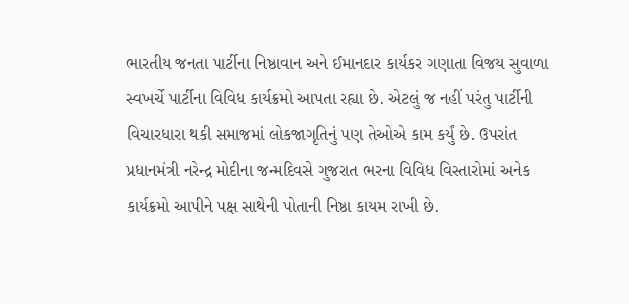ભારતીય જનતા પાર્ટીના નિષ્ઠાવાન અને ઈમાનદાર કાર્યકર ગણાતા વિજય સુવાળા સ્વખર્ચે પાર્ટીના વિવિધ કાર્યક્રમો આપતા રહ્યા છે. એટલું જ નહીં પરંતુ પાર્ટીની વિચારધારા થકી સમાજમાં લોકજાગૃતિનું પણ તેઓએ કામ કર્યું છે. ઉપરાંત પ્રધાનમંત્રી નરેન્દ્ર મોદીના જન્મદિવસે ગુજરાત ભરના વિવિધ વિસ્તારોમાં અનેક કાર્યક્રમો આપીને પક્ષ સાથેની પોતાની નિષ્ઠા કાયમ રાખી છે.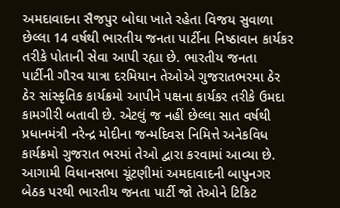અમદાવાદના સૈજપુર બોઘા ખાતે રહેતા વિજય સુવાળા છેલ્લા 14 વર્ષથી ભારતીય જનતા પાર્ટીના નિષ્ઠાવાન કાર્યકર તરીકે પોતાની સેવા આપી રહ્યા છે. ભારતીય જનતા
પાર્ટીની ગૌરવ યાત્રા દરમિયાન તેઓએ ગુજરાતભરમા ઠેર ઠેર સાંસ્કૃતિક કાર્યક્રમો આપીને પક્ષના કાર્યકર તરીકે ઉમદા કામગીરી બતાવી છે. એટલું જ નહીં છેલ્લા સાત વર્ષથી પ્રધાનમંત્રી નરેન્દ્ર મોદીના જન્મદિવસ નિમિત્તે અનેકવિધ કાર્યક્રમો ગુજરાત ભરમાં તેઓ દ્વારા કરવામાં આવ્યા છે.
આગામી વિધાનસભા ચૂંટણીમાં અમદાવાદની બાપુનગર બેઠક પરથી ભારતીય જનતા પાર્ટી જો તેઓને ટિકિટ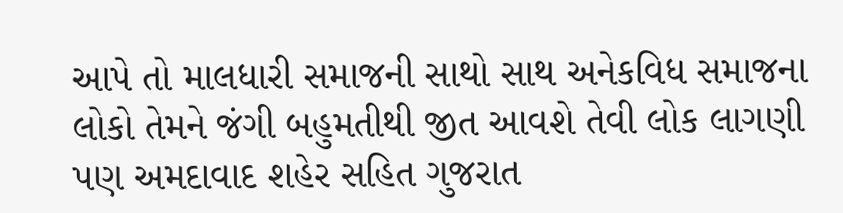આપે તો માલધારી સમાજની સાથો સાથ અનેકવિધ સમાજના લોકો તેમને જંગી બહુમતીથી જીત આવશે તેવી લોક લાગણી પણ અમદાવાદ શહેર સહિત ગુજરાત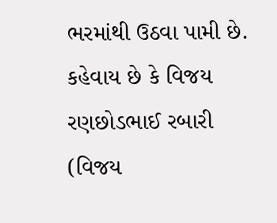ભરમાંથી ઉઠવા પામી છે. કહેવાય છે કે વિજય રણછોડભાઈ રબારી (વિજય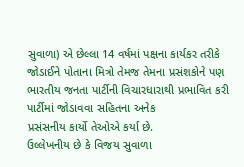સુવાળા) એ છેલ્લા 14 વર્ષમાં પક્ષના કાર્યકર તરીકે જોડાઈને પોતાના મિત્રો તેમજ તેમના પ્રસંશકોને પણ ભારતીય જનતા પાર્ટીની વિચારધારાથી પ્રભાવિત કરી પાર્ટીમાં જોડાવવા સહિતના અનેક
પ્રસંસનીય કાર્યો તેઓએ કર્યા છે.
ઉલ્લેખનીય છે કે વિજય સુવાળા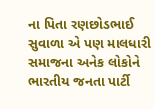ના પિતા રણછોડભાઈ સુવાળા એ પણ માલધારી સમાજના અનેક લોકોને ભારતીય જનતા પાર્ટી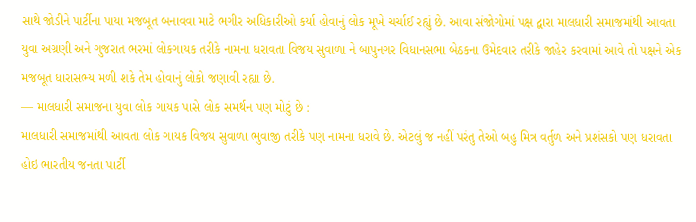સાથે જોડીને પાર્ટીના પાયા મજબૂત બનાવવા માટે ભગીર અધિકારીઓ કર્યા હોવાનું લોક મૂખે ચર્ચાઈ રહ્યું છે. આવા સંજોગોમાં પક્ષ દ્વારા માલધારી સમાજમાંથી આવતા યુવા અગ્રણી અને ગુજરાત ભરમાં લોકગાયક તરીકે નામના ધરાવતા વિજય સુવાળા ને બાપુનગર વિધાનસભા બેઠકના ઉમેદવાર તરીકે જાહેર કરવામાં આવે તો પક્ષને એક મજબૂત ધારાસભ્ય મળી શકે તેમ હોવાનું લોકો જણાવી રહ્યા છે.
— માલધારી સમાજના યુવા લોક ગાયક પાસે લોક સમર્થન પણ મોટું છે :
માલધારી સમાજમાંથી આવતા લોક ગાયક વિજય સુવાળા ભુવાજી તરીકે પણ નામના ધરાવે છે. એટલું જ નહીં પરંતુ તેઓ બહુ મિત્ર વર્તુળ અને પ્રશંસકો પણ ધરાવતા હોઇ ભારતીય જનતા પાર્ટી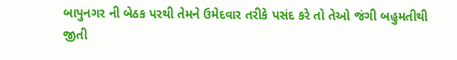બાપુનગર ની બેઠક પરથી તેમને ઉમેદવાર તરીકે પસંદ કરે તો તેઓ જંગી બહુમતીથી જીતી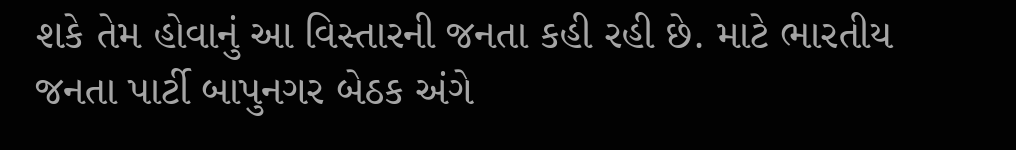શકે તેમ હોવાનું આ વિસ્તારની જનતા કહી રહી છે. માટે ભારતીય જનતા પાર્ટી બાપુનગર બેઠક અંગે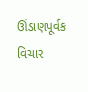ઊંડાણપૂર્વક વિચાર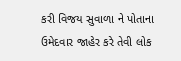કરી વિજય સુવાળા ને પોતાના ઉમેદવાર જાહેર કરે તેવી લોક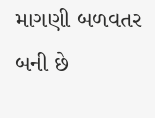માગણી બળવતર બની છે